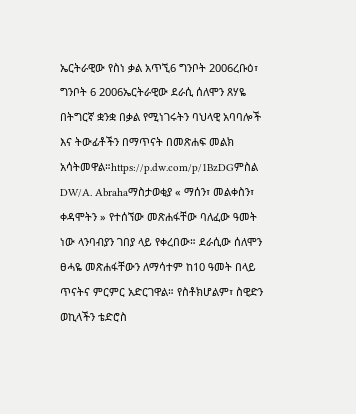ኤርትራዊው የስነ ቃል አጥኚ6 ግንቦት 2006ረቡዕ፣ ግንቦት 6 2006ኤርትራዊው ደራሲ ሰለሞን ጸሃዬ በትግርኛ ቋንቋ በቃል የሚነገሩትን ባህላዊ አባባሎች እና ትውፊቶችን በማጥናት በመጽሐፍ መልክ አሳትመዋል።https://p.dw.com/p/1BzDGምስል DW/A. Abrahaማስታወቂያ « ማሰን፣ መልቀስን፣ ቀዳሞትን » የተሰኘው መጽሐፋቸው ባለፈው ዓመት ነው ላንባብያን ገበያ ላይ የቀረበው። ደራሲው ሰለሞን ፀሓዬ መጽሐፋቸውን ለማሳተም ከ10 ዓመት በላይ ጥናትና ምርምር አድርገዋል። የስቶክሆልም፣ ስዊድን ወኪላችን ቴድሮስ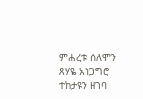ምሐረቱ ሰለሞን ጸሃዬ አነጋግሮ ተከታዩን ዘገባ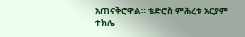አጠናቅሮዋል። ቴድሮስ ምሕረቱ አርያም ተክሌ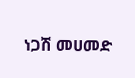ነጋሽ መሀመድ